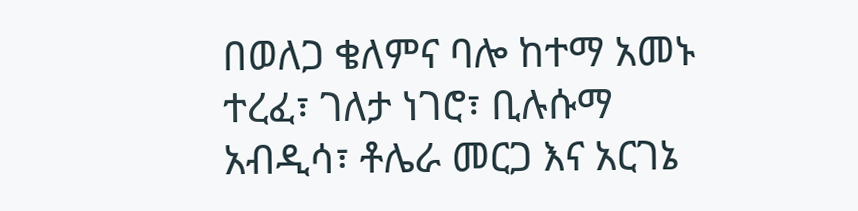በወለጋ ቄለምና ባሎ ከተማ አመኑ ተረፈ፣ ገለታ ነገሮ፣ ቢሉሱማ አብዲሳ፣ ቶሌራ መርጋ እና አርገኔ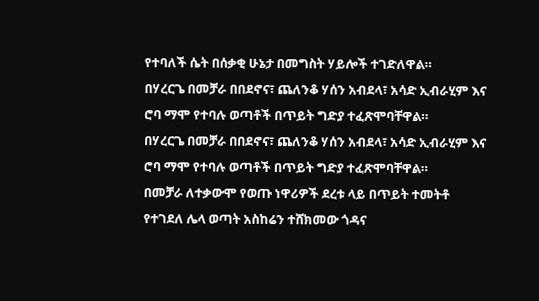የተባለች ሴት በሰቃቂ ሁኔታ በመግስት ሃይሎች ተገድለዋል።
በሃረርጌ በመቻራ በበደኖና፣ ጨለንቆ ሃሰን አብደላ፣ አሳድ ኢብራሂም እና ሮባ ማሞ የተባሉ ወጣቶች በጥይት ግድያ ተፈጽሞባቸዋል።
በሃረርጌ በመቻራ በበደኖና፣ ጨለንቆ ሃሰን አብደላ፣ አሳድ ኢብራሂም እና ሮባ ማሞ የተባሉ ወጣቶች በጥይት ግድያ ተፈጽሞባቸዋል።
በመቻራ ለተቃውሞ የወጡ ነዋሪዎች ደረቱ ላይ በጥይት ተመትቶ የተገደለ ሌላ ወጣት አስከሬን ተሸክመው ጎዳና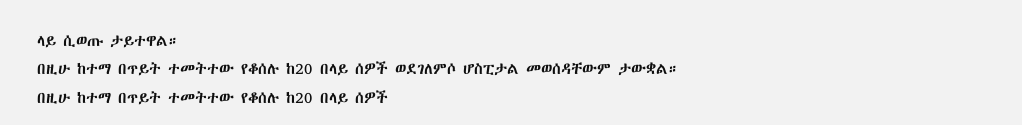ላይ ሲወጡ ታይተዋል።
በዚሁ ከተማ በጥይት ተመትተው የቆሰሉ ከ20 በላይ ሰዎች ወደገለምሶ ሆስፒታል መወሰዳቸውም ታውቋል።
በዚሁ ከተማ በጥይት ተመትተው የቆሰሉ ከ20 በላይ ሰዎች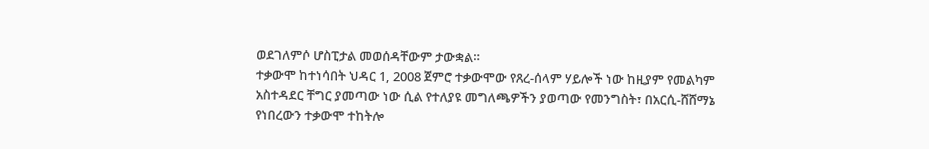ወደገለምሶ ሆስፒታል መወሰዳቸውም ታውቋል።
ተቃውሞ ከተነሳበት ህዳር 1, 2008 ጀምሮ ተቃውሞው የጸረ-ሰላም ሃይሎች ነው ከዚያም የመልካም አስተዳደር ቸግር ያመጣው ነው ሲል የተለያዩ መግለጫዎችን ያወጣው የመንግስት፣ በአርሲ-ሸሸማኔ የነበረውን ተቃውሞ ተከትሎ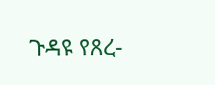ጉዳዩ የጸረ-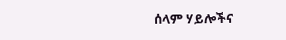ሰላም ሃይሎችና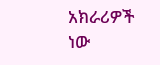አክራሪዎች ነው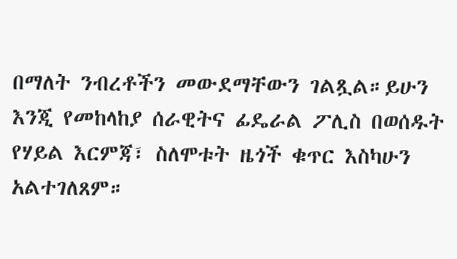በማለት ንብረቶችን መውደማቸውን ገልጿል።ይሁን እንጂ የመከላከያ ሰራዊትና ፊዴራል ፖሊስ በወሰዱት የሃይል እርምጃ፣ ስለሞቱት ዜጎች ቁጥር እስካሁን አልተገለጸም።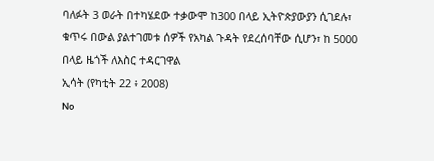ባለፉት 3 ወራት በተካሄደው ተቃውሞ ከ300 በላይ ኢትዮጵያውያን ሲገደሉ፣ ቁጥሩ በውል ያልተገመቱ ሰዎች የአካል ጉዳት የደረሰባቸው ሲሆን፣ ከ 5000 በላይ ዜጎች ለእስር ተዳርገዋል
ኢሳት (የካቲት 22 ፥ 2008)
No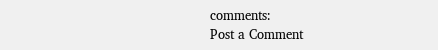comments:
Post a Comment